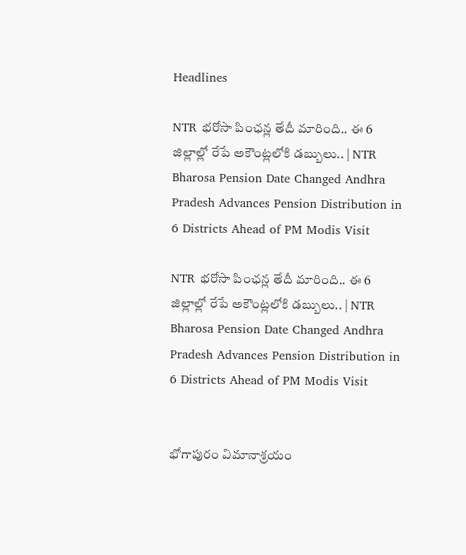Headlines

NTR భరోసా పింఛన్ల తేదీ మారింది.. ఈ 6 జిల్లాల్లో రేపే అకౌంట్లలోకి డబ్బులు.. | NTR Bharosa Pension Date Changed Andhra Pradesh Advances Pension Distribution in 6 Districts Ahead of PM Modis Visit

NTR భరోసా పింఛన్ల తేదీ మారింది.. ఈ 6 జిల్లాల్లో రేపే అకౌంట్లలోకి డబ్బులు.. | NTR Bharosa Pension Date Changed Andhra Pradesh Advances Pension Distribution in 6 Districts Ahead of PM Modis Visit


భోగాపురం విమానాశ్రయం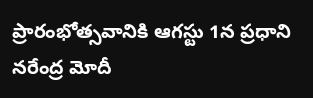ప్రారంభోత్సవానికి ఆగస్టు 1న ప్రధాని నరేంద్ర మోదీ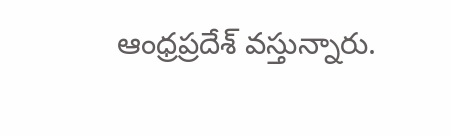ఆంధ్రప్రదేశ్ వస్తున్నారు.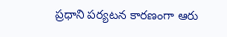ప్రధాని పర్యటన కారణంగా ఆరు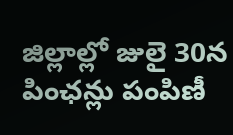జిల్లాల్లో జులై 30న పింఛన్లు పంపిణీ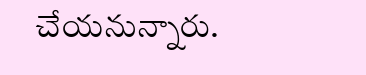చేయనున్నారు.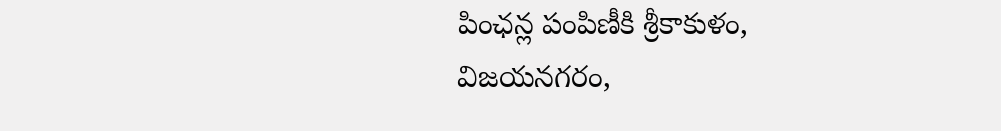పింఛన్ల పంపిణీకి శ్రీకాకుళం, విజయనగరం,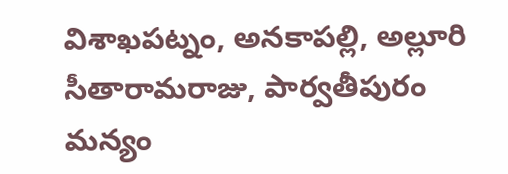విశాఖపట్నం, అనకాపల్లి, అల్లూరి సీతారామరాజు, పార్వతీపురం మన్యం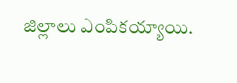జిల్లాలు ఎంపికయ్యాయి.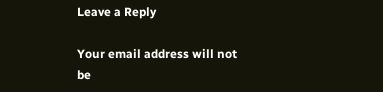Leave a Reply

Your email address will not be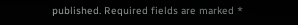published. Required fields are marked *